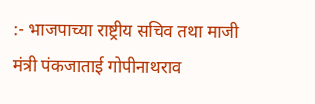:- भाजपाच्या राष्ट्रीय सचिव तथा माजी मंत्री पंकजाताई गोपीनाथराव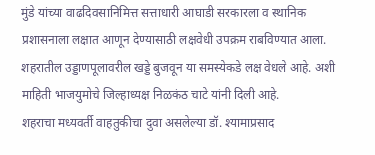मुंडे यांच्या वाढदिवसानिमित्त सत्ताधारी आघाडी सरकारला व स्थानिक प्रशासनाला लक्षात आणून देण्यासाठी लक्षवेधी उपक्रम राबविण्यात आला. शहरातील उड्डाणपूलावरील खड्डे बुजवून या समस्येकडे लक्ष वेधले आहे. अशी माहिती भाजयुमोचे जिल्हाध्यक्ष निळकंठ चाटे यांनी दिली आहे.
शहराचा मध्यवर्ती वाहतुकीचा दुवा असलेल्या डॉ. श्यामाप्रसाद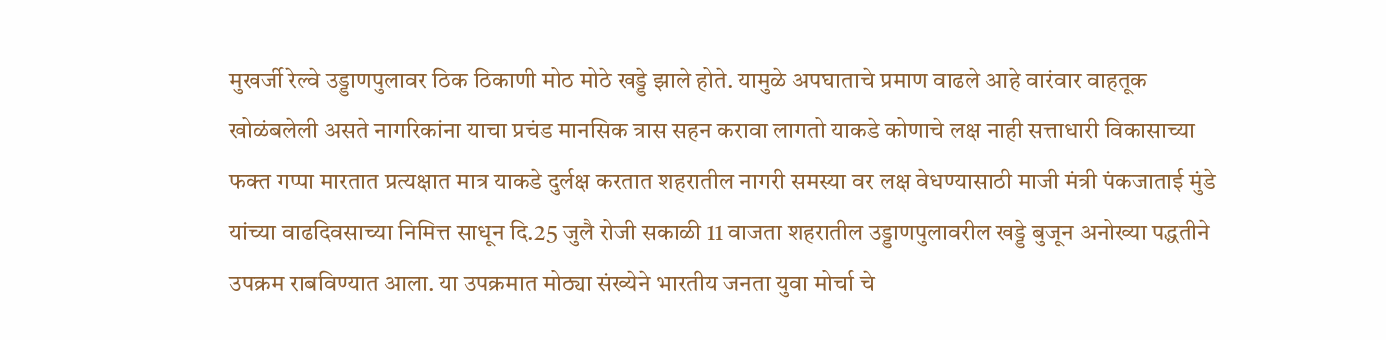मुखर्जी रेल्वे उड्डाणपुलावर ठिक ठिकाणी मोठ मोठे खड्डे झाले होते. यामुळे अपघाताचे प्रमाण वाढले आहे वारंवार वाहतूक खोळंबलेली असते नागरिकांना याचा प्रचंड मानसिक त्रास सहन करावा लागतो याकडे कोणाचे लक्ष नाही सत्ताधारी विकासाच्या फक्त गप्पा मारतात प्रत्यक्षात मात्र याकडे दुर्लक्ष करतात शहरातील नागरी समस्या वर लक्ष वेधण्यासाठी माजी मंत्री पंकजाताई मुंडे यांच्या वाढदिवसाच्या निमित्त साधून दि.25 जुलै रोजी सकाळी 11 वाजता शहरातील उड्डाणपुलावरील खड्डे बुजून अनोख्या पद्धतीने उपक्रम राबविण्यात आला. या उपक्रमात मोठ्या संख्येने भारतीय जनता युवा मोर्चा चे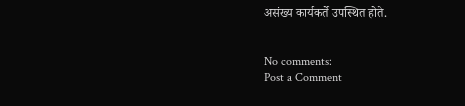असंख्य कार्यकर्ते उपस्थित होते.


No comments:
Post a Comment